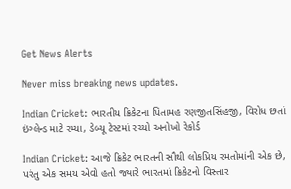Get News Alerts

Never miss breaking news updates.

Indian Cricket: ભારતીય ક્રિકેટના પિતામહ રણજીતસિંહજી, વિરોધ છતાં ઇંગ્લેન્ડ માટે રમ્યા, ડેબ્યૂ ટેસ્ટમાં રચ્યો અનોખો રેકોર્ડ

Indian Cricket: આજે ક્રિકેટ ભારતની સૌથી લોકપ્રિય રમતોમાંની એક છે, પરંતુ એક સમય એવો હતો જ્યારે ભારતમાં ક્રિકેટનો વિસ્તાર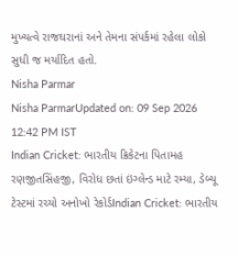મુખ્યત્વે રાજઘરાનાં અને તેમના સંપર્કમાં રહેલા લોકો સુધી જ મર્યાદિત હતો.
Nisha Parmar
Nisha ParmarUpdated on: 09 Sep 2026 12:42 PM IST
Indian Cricket: ભારતીય ક્રિકેટના પિતામહ રણજીતસિંહજી, વિરોધ છતાં ઇંગ્લેન્ડ માટે રમ્યા, ડેબ્યૂ ટેસ્ટમાં રચ્યો અનોખો રેકોર્ડIndian Cricket: ભારતીય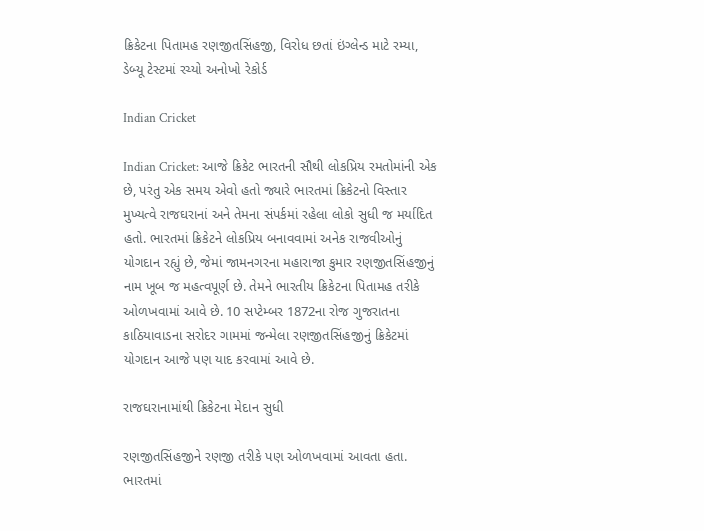ક્રિકેટના પિતામહ રણજીતસિંહજી, વિરોધ છતાં ઇંગ્લેન્ડ માટે રમ્યા, ડેબ્યૂ ટેસ્ટમાં રચ્યો અનોખો રેકોર્ડ

Indian Cricket

Indian Cricket: આજે ક્રિકેટ ભારતની સૌથી લોકપ્રિય રમતોમાંની એક છે, પરંતુ એક સમય એવો હતો જ્યારે ભારતમાં ક્રિકેટનો વિસ્તાર મુખ્યત્વે રાજઘરાનાં અને તેમના સંપર્કમાં રહેલા લોકો સુધી જ મર્યાદિત હતો. ભારતમાં ક્રિકેટને લોકપ્રિય બનાવવામાં અનેક રાજવીઓનું યોગદાન રહ્યું છે, જેમાં જામનગરના મહારાજા કુમાર રણજીતસિંહજીનું નામ ખૂબ જ મહત્વપૂર્ણ છે. તેમને ભારતીય ક્રિકેટના પિતામહ તરીકે ઓળખવામાં આવે છે. 10 સપ્ટેમ્બર 1872ના રોજ ગુજરાતના કાઠિયાવાડના સરોદર ગામમાં જન્મેલા રણજીતસિંહજીનું ક્રિકેટમાં યોગદાન આજે પણ યાદ કરવામાં આવે છે.

રાજઘરાનામાંથી ક્રિકેટના મેદાન સુધી

રણજીતસિંહજીને રણજી તરીકે પણ ઓળખવામાં આવતા હતા. ભારતમાં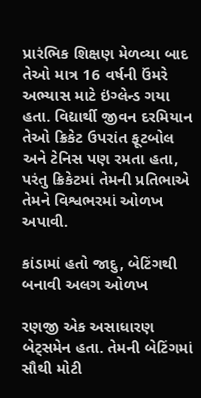પ્રારંભિક શિક્ષણ મેળવ્યા બાદ તેઓ માત્ર 16 વર્ષની ઉંમરે અભ્યાસ માટે ઇંગ્લેન્ડ ગયા હતા. વિદ્યાર્થી જીવન દરમિયાન તેઓ ક્રિકેટ ઉપરાંત ફૂટબોલ અને ટેનિસ પણ રમતા હતા, પરંતુ ક્રિકેટમાં તેમની પ્રતિભાએ તેમને વિશ્વભરમાં ઓળખ અપાવી.

કાંડામાં હતો જાદુ, બેટિંગથી બનાવી અલગ ઓળખ

રણજી એક અસાધારણ બેટ્સમેન હતા. તેમની બેટિંગમાં સૌથી મોટી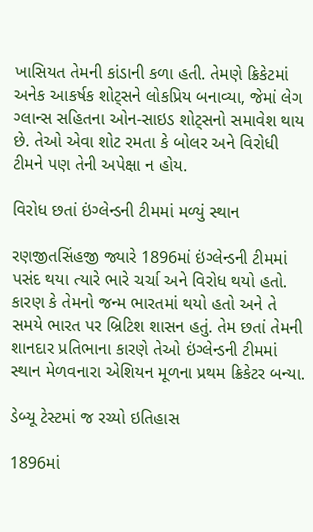ખાસિયત તેમની કાંડાની કળા હતી. તેમણે ક્રિકેટમાં અનેક આકર્ષક શોટ્સને લોકપ્રિય બનાવ્યા, જેમાં લેગ ગ્લાન્સ સહિતના ઓન-સાઇડ શોટ્સનો સમાવેશ થાય છે. તેઓ એવા શોટ રમતા કે બોલર અને વિરોધી ટીમને પણ તેની અપેક્ષા ન હોય.

વિરોધ છતાં ઇંગ્લેન્ડની ટીમમાં મળ્યું સ્થાન

રણજીતસિંહજી જ્યારે 1896માં ઇંગ્લેન્ડની ટીમમાં પસંદ થયા ત્યારે ભારે ચર્ચા અને વિરોધ થયો હતો. કારણ કે તેમનો જન્મ ભારતમાં થયો હતો અને તે સમયે ભારત પર બ્રિટિશ શાસન હતું. તેમ છતાં તેમની શાનદાર પ્રતિભાના કારણે તેઓ ઇંગ્લેન્ડની ટીમમાં સ્થાન મેળવનારા એશિયન મૂળના પ્રથમ ક્રિકેટર બન્યા.

ડેબ્યૂ ટેસ્ટમાં જ રચ્યો ઇતિહાસ

1896માં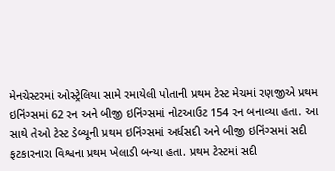મેનચેસ્ટરમાં ઓસ્ટ્રેલિયા સામે રમાયેલી પોતાની પ્રથમ ટેસ્ટ મેચમાં રણજીએ પ્રથમ ઇનિંગ્સમાં 62 રન અને બીજી ઇનિંગ્સમાં નોટઆઉટ 154 રન બનાવ્યા હતા. આ સાથે તેઓ ટેસ્ટ ડેબ્યૂની પ્રથમ ઇનિંગ્સમાં અર્ધસદી અને બીજી ઇનિંગ્સમાં સદી ફટકારનારા વિશ્વના પ્રથમ ખેલાડી બન્યા હતા. પ્રથમ ટેસ્ટમાં સદી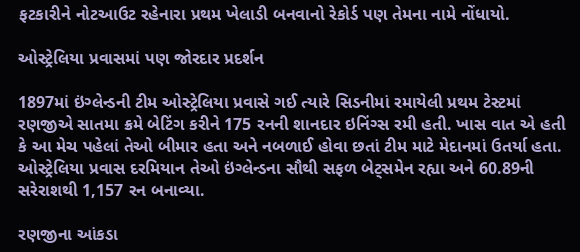ફટકારીને નોટઆઉટ રહેનારા પ્રથમ ખેલાડી બનવાનો રેકોર્ડ પણ તેમના નામે નોંધાયો.

ઓસ્ટ્રેલિયા પ્રવાસમાં પણ જોરદાર પ્રદર્શન

1897માં ઇંગ્લેન્ડની ટીમ ઓસ્ટ્રેલિયા પ્રવાસે ગઈ ત્યારે સિડનીમાં રમાયેલી પ્રથમ ટેસ્ટમાં રણજીએ સાતમા ક્રમે બેટિંગ કરીને 175 રનની શાનદાર ઇનિંગ્સ રમી હતી. ખાસ વાત એ હતી કે આ મેચ પહેલાં તેઓ બીમાર હતા અને નબળાઈ હોવા છતાં ટીમ માટે મેદાનમાં ઉતર્યા હતા. ઓસ્ટ્રેલિયા પ્રવાસ દરમિયાન તેઓ ઇંગ્લેન્ડના સૌથી સફળ બેટ્સમેન રહ્યા અને 60.89ની સરેરાશથી 1,157 રન બનાવ્યા.

રણજીના આંકડા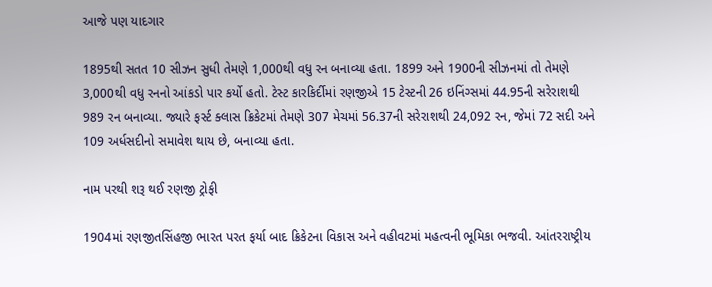આજે પણ યાદગાર

1895થી સતત 10 સીઝન સુધી તેમણે 1,000થી વધુ રન બનાવ્યા હતા. 1899 અને 1900ની સીઝનમાં તો તેમણે 3,000થી વધુ રનનો આંકડો પાર કર્યો હતો. ટેસ્ટ કારકિર્દીમાં રણજીએ 15 ટેસ્ટની 26 ઇનિંગ્સમાં 44.95ની સરેરાશથી 989 રન બનાવ્યા. જ્યારે ફર્સ્ટ ક્લાસ ક્રિકેટમાં તેમણે 307 મેચમાં 56.37ની સરેરાશથી 24,092 રન, જેમાં 72 સદી અને 109 અર્ધસદીનો સમાવેશ થાય છે, બનાવ્યા હતા.

નામ પરથી શરૂ થઈ રણજી ટ્રોફી

1904માં રણજીતસિંહજી ભારત પરત ફર્યા બાદ ક્રિકેટના વિકાસ અને વહીવટમાં મહત્વની ભૂમિકા ભજવી. આંતરરાષ્ટ્રીય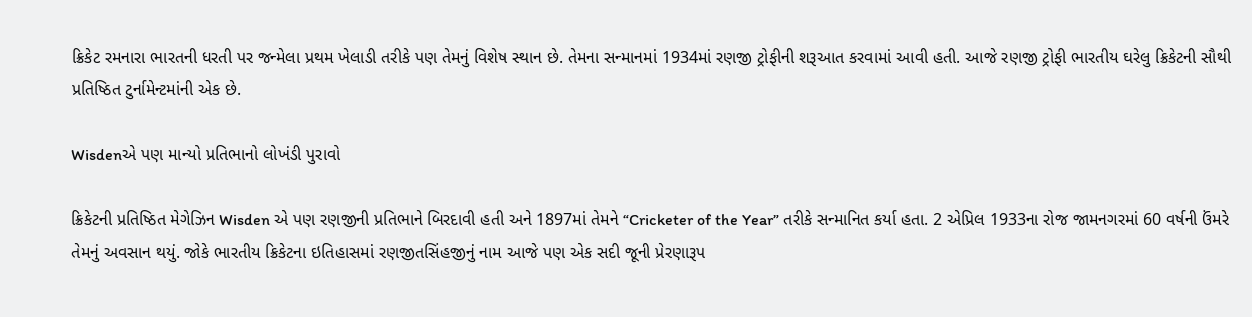ક્રિકેટ રમનારા ભારતની ધરતી પર જન્મેલા પ્રથમ ખેલાડી તરીકે પણ તેમનું વિશેષ સ્થાન છે. તેમના સન્માનમાં 1934માં રણજી ટ્રોફીની શરૂઆત કરવામાં આવી હતી. આજે રણજી ટ્રોફી ભારતીય ઘરેલુ ક્રિકેટની સૌથી પ્રતિષ્ઠિત ટુર્નામેન્ટમાંની એક છે.

Wisdenએ પણ માન્યો પ્રતિભાનો લોખંડી પુરાવો

ક્રિકેટની પ્રતિષ્ઠિત મેગેઝિન Wisden એ પણ રણજીની પ્રતિભાને બિરદાવી હતી અને 1897માં તેમને “Cricketer of the Year” તરીકે સન્માનિત કર્યા હતા. 2 એપ્રિલ 1933ના રોજ જામનગરમાં 60 વર્ષની ઉંમરે તેમનું અવસાન થયું. જોકે ભારતીય ક્રિકેટના ઇતિહાસમાં રણજીતસિંહજીનું નામ આજે પણ એક સદી જૂની પ્રેરણારૂપ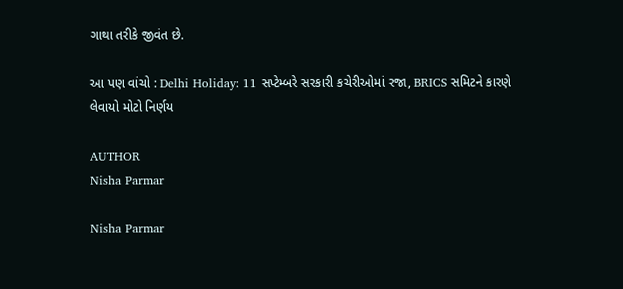ગાથા તરીકે જીવંત છે.

આ પણ વાંચો : Delhi Holiday: 11 સપ્ટેમ્બરે સરકારી કચેરીઓમાં રજા, BRICS સમિટને કારણે લેવાયો મોટો નિર્ણય

AUTHOR
Nisha Parmar

Nisha Parmar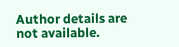Author details are not available.